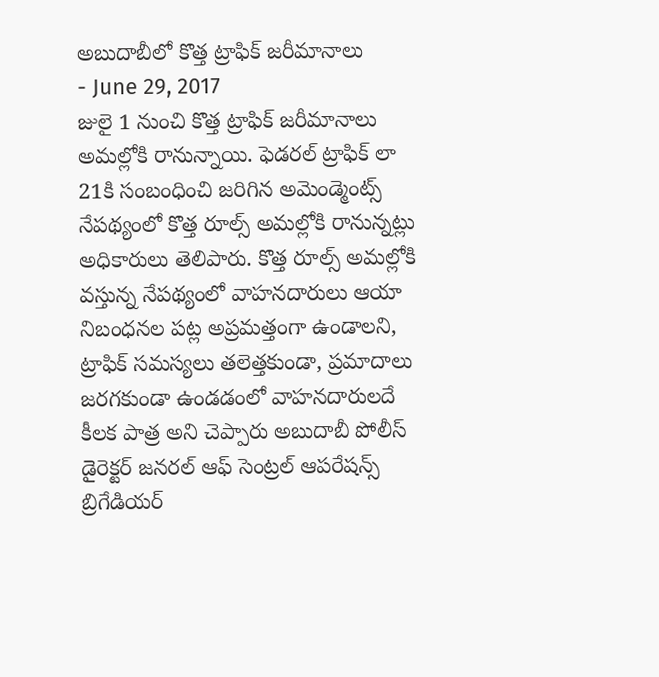అబుదాబీలో కొత్త ట్రాఫిక్ జరీమానాలు
- June 29, 2017
జులై 1 నుంచి కొత్త ట్రాఫిక్ జరీమానాలు అమల్లోకి రానున్నాయి. ఫెడరల్ ట్రాఫిక్ లా 21కి సంబంధించి జరిగిన అమెండ్మెంట్స్ నేపథ్యంలో కొత్త రూల్స్ అమల్లోకి రానున్నట్లు అధికారులు తెలిపారు. కొత్త రూల్స్ అమల్లోకి వస్తున్న నేపథ్యంలో వాహనదారులు ఆయా నిబంధనల పట్ల అప్రమత్తంగా ఉండాలని, ట్రాఫిక్ సమస్యలు తలెత్తకుండా, ప్రమాదాలు జరగకుండా ఉండడంలో వాహనదారులదే కీలక పాత్ర అని చెప్పారు అబుదాబీ పోలీస్ డైరెక్టర్ జనరల్ ఆఫ్ సెంట్రల్ ఆపరేషన్స్ బ్రిగేడియర్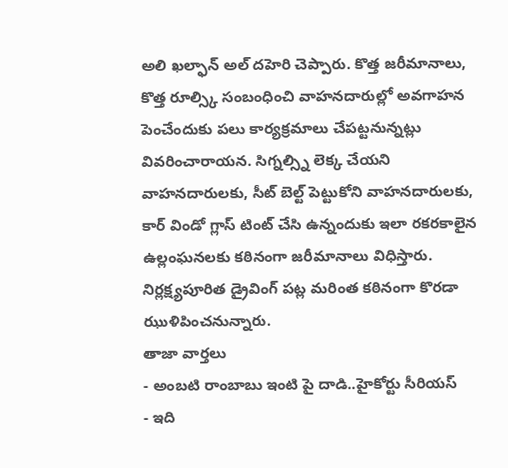అలి ఖల్ఫాన్ అల్ దహెరి చెప్పారు. కొత్త జరీమానాలు, కొత్త రూల్స్కి సంబంధించి వాహనదారుల్లో అవగాహన పెంచేందుకు పలు కార్యక్రమాలు చేపట్టనున్నట్లు వివరించారాయన. సిగ్నల్స్ని లెక్క చేయని వాహనదారులకు, సీట్ బెల్ట్ పెట్టుకోని వాహనదారులకు, కార్ విండో గ్లాస్ టింట్ చేసి ఉన్నందుకు ఇలా రకరకాలైన ఉల్లంఘనలకు కఠినంగా జరీమానాలు విధిస్తారు. నిర్లక్ష్యపూరిత డ్రైవింగ్ పట్ల మరింత కఠినంగా కొరడా ఝుళిపించనున్నారు.
తాజా వార్తలు
- అంబటి రాంబాబు ఇంటి పై దాడి..హైకోర్టు సీరియస్
- ఇది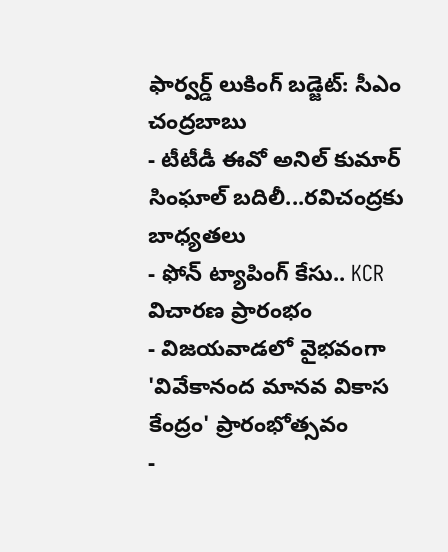ఫార్వర్డ్ లుకింగ్ బడ్జెట్: సీఎం చంద్రబాబు
- టీటీడీ ఈవో అనిల్ కుమార్ సింఘాల్ బదిలీ...రవిచంద్రకు బాధ్యతలు
- ఫోన్ ట్యాపింగ్ కేసు.. KCR విచారణ ప్రారంభం
- విజయవాడలో వైభవంగా 'వివేకానంద మానవ వికాస కేంద్రం' ప్రారంభోత్సవం
-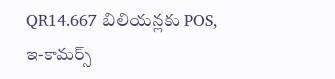QR14.667 బిలియన్లకు POS, ఇ-కామర్స్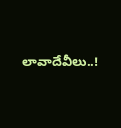లావాదేవీలు..!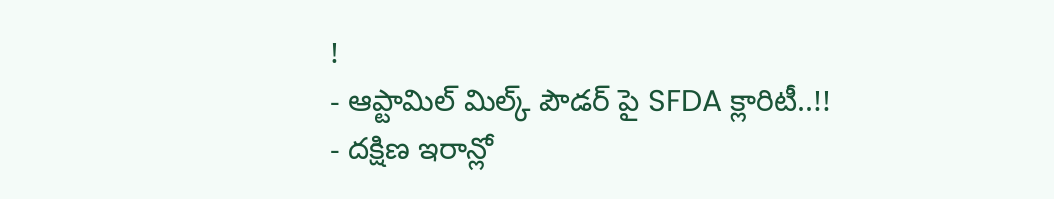!
- ఆప్టామిల్ మిల్క్ పౌడర్ పై SFDA క్లారిటీ..!!
- దక్షిణ ఇరాన్లో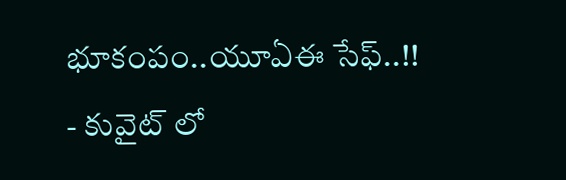భూకంపం..యూఏఈ సేఫ్..!!
- కువైట్ లో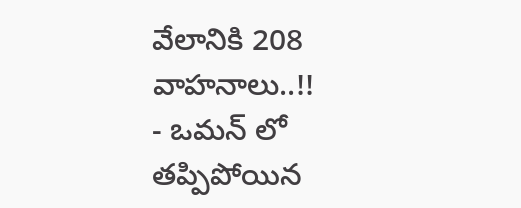వేలానికి 208 వాహనాలు..!!
- ఒమన్ లో తప్పిపోయిన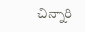చిన్నారి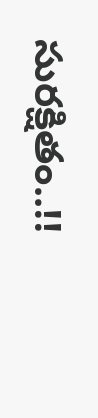సురక్షితం..!!